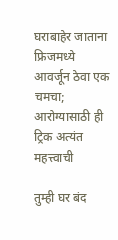घराबाहेर जाताना फ्रिजमध्ये आवर्जून ठेवा एक चमचा; आरोग्यासाठी ही ट्रिक अत्यंत महत्त्वाची

तुम्ही घर बंद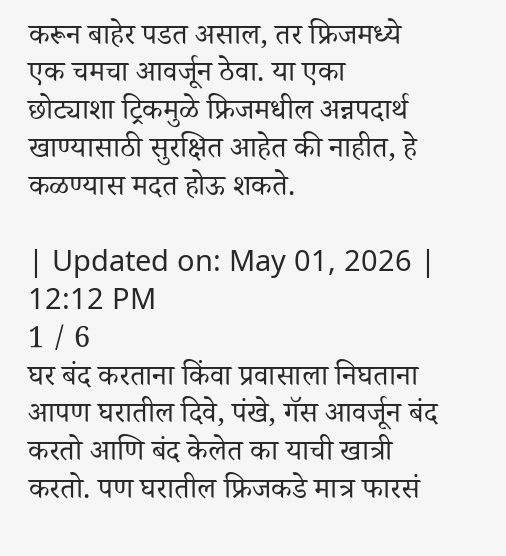करून बाहेर पडत असाल, तर फ्रिजमध्ये एक चमचा आवर्जून ठेवा. या एका छोट्याशा ट्रिकमुळे फ्रिजमधील अन्नपदार्थ खाण्यासाठी सुरक्षित आहेत की नाहीत, हे कळण्यास मदत होऊ शकते.

| Updated on: May 01, 2026 | 12:12 PM
1 / 6
घर बंद करताना किंवा प्रवासाला निघताना आपण घरातील दिवे, पंखे, गॅस आवर्जून बंद करतो आणि बंद केलेत का याची खात्री करतो. पण घरातील फ्रिजकडे मात्र फारसं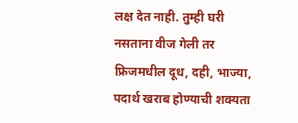लक्ष देत नाही. तुम्ही घरी नसताना वीज गेली तर फ्रिजमधील दूध, दही, भाज्या, पदार्थ खराब होण्याची शक्यता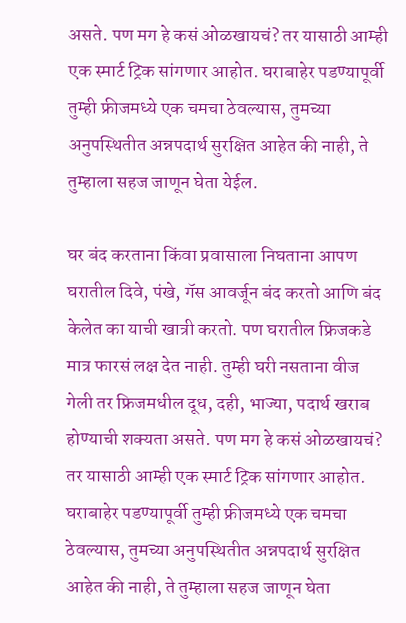असते. पण मग हे कसं ओळखायचं? तर यासाठी आम्ही एक स्मार्ट ट्रिक सांगणार आहोत. घराबाहेर पडण्यापूर्वी तुम्ही फ्रीजमध्ये एक चमचा ठेवल्यास, तुमच्या अनुपस्थितीत अन्नपदार्थ सुरक्षित आहेत की नाही, ते तुम्हाला सहज जाणून घेता येईल.

घर बंद करताना किंवा प्रवासाला निघताना आपण घरातील दिवे, पंखे, गॅस आवर्जून बंद करतो आणि बंद केलेत का याची खात्री करतो. पण घरातील फ्रिजकडे मात्र फारसं लक्ष देत नाही. तुम्ही घरी नसताना वीज गेली तर फ्रिजमधील दूध, दही, भाज्या, पदार्थ खराब होण्याची शक्यता असते. पण मग हे कसं ओळखायचं? तर यासाठी आम्ही एक स्मार्ट ट्रिक सांगणार आहोत. घराबाहेर पडण्यापूर्वी तुम्ही फ्रीजमध्ये एक चमचा ठेवल्यास, तुमच्या अनुपस्थितीत अन्नपदार्थ सुरक्षित आहेत की नाही, ते तुम्हाला सहज जाणून घेता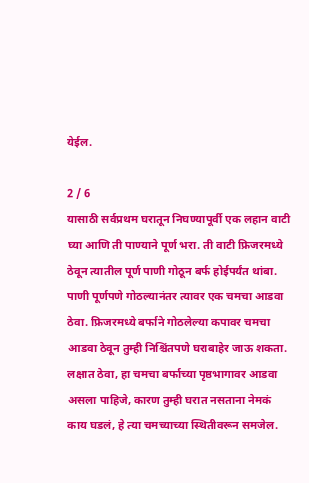येईल.

2 / 6
यासाठी सर्वप्रथम घरातून निघण्यापूर्वी एक लहान वाटी घ्या आणि ती पाण्याने पूर्ण भरा. ती वाटी फ्रिजरमध्ये ठेवून त्यातील पूर्ण पाणी गोठून बर्फ होईपर्यंत थांबा. पाणी पूर्णपणे गोठल्यानंतर त्यावर एक चमचा आडवा ठेवा. फ्रिजरमध्ये बर्फाने गोठलेल्या कपावर चमचा आडवा ठेवून तुम्ही निश्चिंतपणे घराबाहेर जाऊ शकता. लक्षात ठेवा, हा चमचा बर्फाच्या पृष्ठभागावर आडवा असला पाहिजे, कारण तुम्ही घरात नसताना नेमकं काय घडलं, हे त्या चमच्याच्या स्थितीवरून समजेल.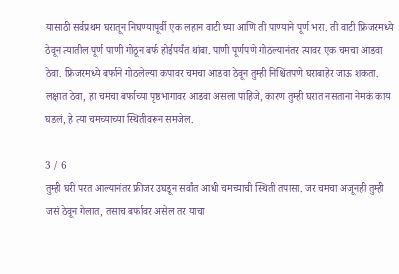यासाठी सर्वप्रथम घरातून निघण्यापूर्वी एक लहान वाटी घ्या आणि ती पाण्याने पूर्ण भरा. ती वाटी फ्रिजरमध्ये ठेवून त्यातील पूर्ण पाणी गोठून बर्फ होईपर्यंत थांबा. पाणी पूर्णपणे गोठल्यानंतर त्यावर एक चमचा आडवा ठेवा. फ्रिजरमध्ये बर्फाने गोठलेल्या कपावर चमचा आडवा ठेवून तुम्ही निश्चिंतपणे घराबाहेर जाऊ शकता. लक्षात ठेवा, हा चमचा बर्फाच्या पृष्ठभागावर आडवा असला पाहिजे, कारण तुम्ही घरात नसताना नेमकं काय घडलं, हे त्या चमच्याच्या स्थितीवरून समजेल.

3 / 6
तुम्ही घरी परत आल्यानंतर फ्रीजर उघडून सर्वांत आधी चमच्याची स्थिती तपासा. जर चमचा अजूनही तुम्ही जसं ठेवून गेलात, तसाच बर्फावर असेल तर याचा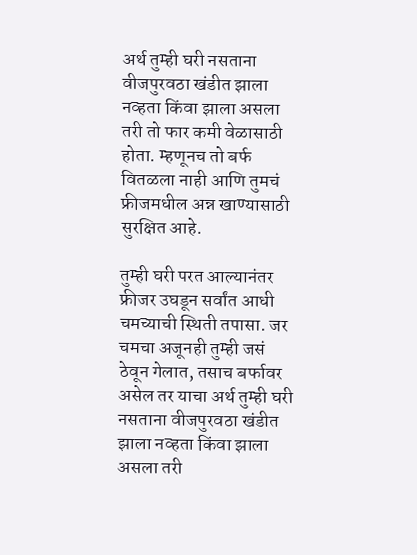अर्थ तुम्ही घरी नसताना वीजपुरवठा खंडीत झाला नव्हता किंवा झाला असला तरी तो फार कमी वेळासाठी होता. म्हणूनच तो बर्फ वितळला नाही आणि तुमचं फ्रीजमधील अन्न खाण्यासाठी सुरक्षित आहे.

तुम्ही घरी परत आल्यानंतर फ्रीजर उघडून सर्वांत आधी चमच्याची स्थिती तपासा. जर चमचा अजूनही तुम्ही जसं ठेवून गेलात, तसाच बर्फावर असेल तर याचा अर्थ तुम्ही घरी नसताना वीजपुरवठा खंडीत झाला नव्हता किंवा झाला असला तरी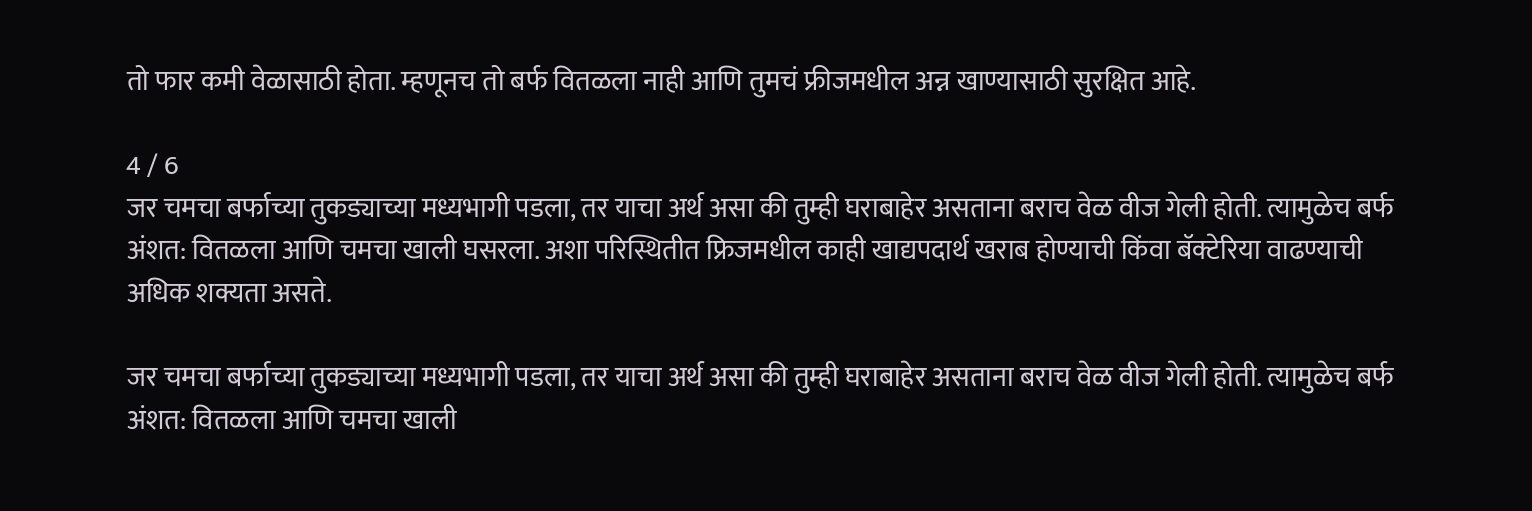तो फार कमी वेळासाठी होता. म्हणूनच तो बर्फ वितळला नाही आणि तुमचं फ्रीजमधील अन्न खाण्यासाठी सुरक्षित आहे.

4 / 6
जर चमचा बर्फाच्या तुकड्याच्या मध्यभागी पडला, तर याचा अर्थ असा की तुम्ही घराबाहेर असताना बराच वेळ वीज गेली होती. त्यामुळेच बर्फ अंशत: वितळला आणि चमचा खाली घसरला. अशा परिस्थितीत फ्रिजमधील काही खाद्यपदार्थ खराब होण्याची किंवा बॅक्टेरिया वाढण्याची अधिक शक्यता असते.

जर चमचा बर्फाच्या तुकड्याच्या मध्यभागी पडला, तर याचा अर्थ असा की तुम्ही घराबाहेर असताना बराच वेळ वीज गेली होती. त्यामुळेच बर्फ अंशत: वितळला आणि चमचा खाली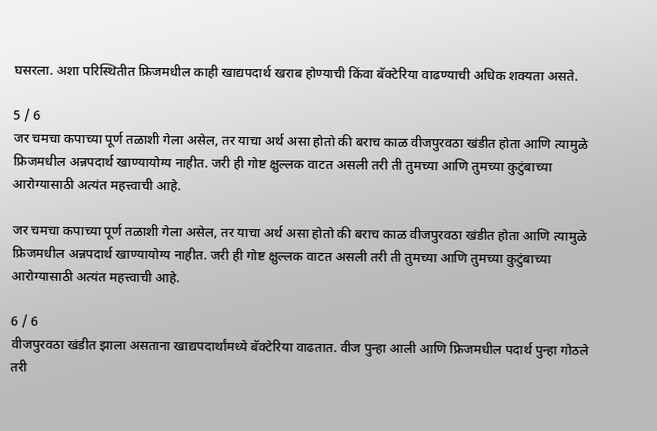घसरला. अशा परिस्थितीत फ्रिजमधील काही खाद्यपदार्थ खराब होण्याची किंवा बॅक्टेरिया वाढण्याची अधिक शक्यता असते.

5 / 6
जर चमचा कपाच्या पूर्ण तळाशी गेला असेल, तर याचा अर्थ असा होतो की बराच काळ वीजपुरवठा खंडीत होता आणि त्यामुळे फ्रिजमधील अन्नपदार्थ खाण्यायोग्य नाहीत. जरी ही गोष्ट क्षुल्लक वाटत असली तरी ती तुमच्या आणि तुमच्या कुटुंबाच्या आरोग्यासाठी अत्यंत महत्त्वाची आहे.

जर चमचा कपाच्या पूर्ण तळाशी गेला असेल, तर याचा अर्थ असा होतो की बराच काळ वीजपुरवठा खंडीत होता आणि त्यामुळे फ्रिजमधील अन्नपदार्थ खाण्यायोग्य नाहीत. जरी ही गोष्ट क्षुल्लक वाटत असली तरी ती तुमच्या आणि तुमच्या कुटुंबाच्या आरोग्यासाठी अत्यंत महत्त्वाची आहे.

6 / 6
वीजपुरवठा खंडीत झाला असताना खाद्यपदार्थांमध्ये बॅक्टेरिया वाढतात. वीज पुन्हा आली आणि फ्रिजमधील पदार्थ पुन्हा गोठले तरी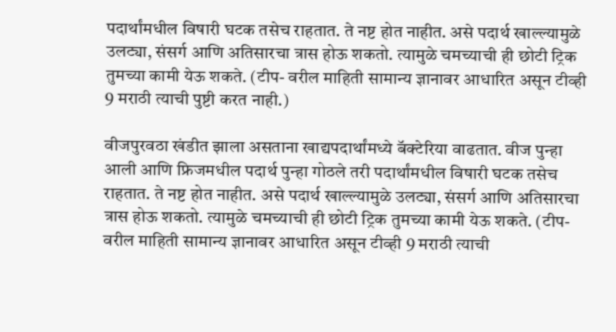पदार्थांमधील विषारी घटक तसेच राहतात. ते नष्ट होत नाहीत. असे पदार्थ खाल्ल्यामुळे उलट्या, संसर्ग आणि अतिसारचा त्रास होऊ शकतो. त्यामुळे चमच्याची ही छोटी ट्रिक तुमच्या कामी येऊ शकते. (टीप- वरील माहिती सामान्य ज्ञानावर आधारित असून टीव्ही 9 मराठी त्याची पुष्टी करत नाही.)

वीजपुरवठा खंडीत झाला असताना खाद्यपदार्थांमध्ये बॅक्टेरिया वाढतात. वीज पुन्हा आली आणि फ्रिजमधील पदार्थ पुन्हा गोठले तरी पदार्थांमधील विषारी घटक तसेच राहतात. ते नष्ट होत नाहीत. असे पदार्थ खाल्ल्यामुळे उलट्या, संसर्ग आणि अतिसारचा त्रास होऊ शकतो. त्यामुळे चमच्याची ही छोटी ट्रिक तुमच्या कामी येऊ शकते. (टीप- वरील माहिती सामान्य ज्ञानावर आधारित असून टीव्ही 9 मराठी त्याची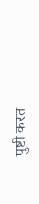पुष्टी करत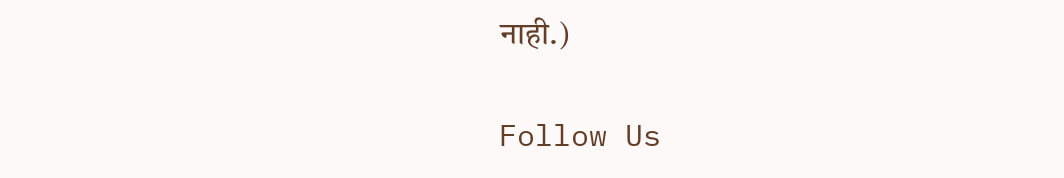नाही.)

Follow Us